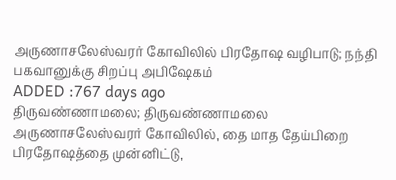அருணாசலேஸ்வரர் கோவிலில் பிரதோஷ வழிபாடு; நந்தி பகவானுக்கு சிறப்பு அபிஷேகம்
ADDED :767 days ago
திருவண்ணாமலை; திருவண்ணாமலை அருணாசலேஸ்வரர் கோவிலில், தை மாத தேய்பிறை பிரதோஷத்தை முன்னிட்டு,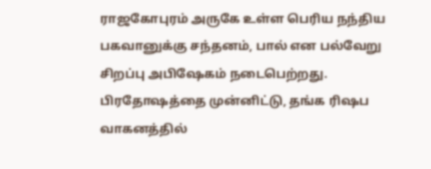ராஜகோபுரம் அருகே உள்ள பெரிய நந்திய பகவானுக்கு சந்தனம், பால் என பல்வேறு சிறப்பு அபிஷேகம் நடைபெற்றது. பிரதோஷத்தை முன்னிட்டு, தங்க ரிஷப வாகனத்தில்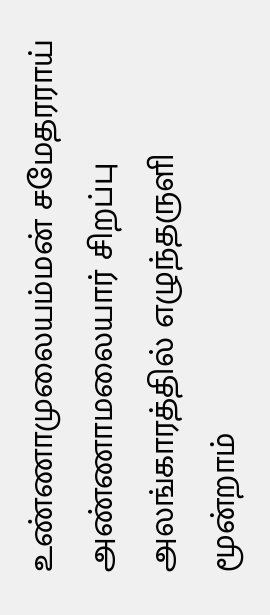உண்ணாமுலையம்மன் சமேதரராய் அண்ணாமலையார் சிறப்பு அலங்காரத்தில் எழுந்தருளி மூன்றாம்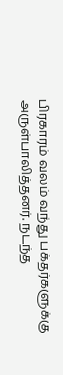பிரகாரம் வலம் வந்து பக்தர்களுக்கு அருள்பாலித்தனர். நடந்த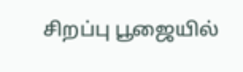சிறப்பு பூஜையில்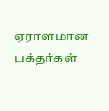ஏராளமான பக்தர்கள்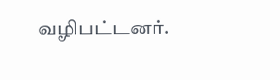வழிபட்டனர்.